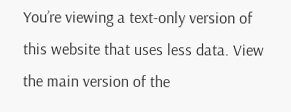You’re viewing a text-only version of this website that uses less data. View the main version of the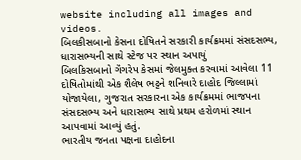website including all images and videos.
બિલકીસબાનો કેસના દોષિતને સરકારી કાર્યક્રમમાં સંસદસભ્ય, ધારાસભ્યની સાથે સ્ટેજ પર સ્થાન અપાયું
બિલકિસબાનો ગૅંગરેપ કેસમાં જેલમુક્ત કરવામાં આવેલા 11 દોષિતોમાંથી એક શૈલેષ ભટ્ટને શનિવારે દાહોદ જિલ્લામાં યોજાયેલા, ગુજરાત સરકારના એક કાર્યક્રમમાં ભાજપના સંસદસભ્ય અને ધારાસભ્ય સાથે પ્રથમ હરોળમાં સ્થાન આપવામાં આવ્યું હતું.
ભારતીય જનતા પક્ષના દાહોદના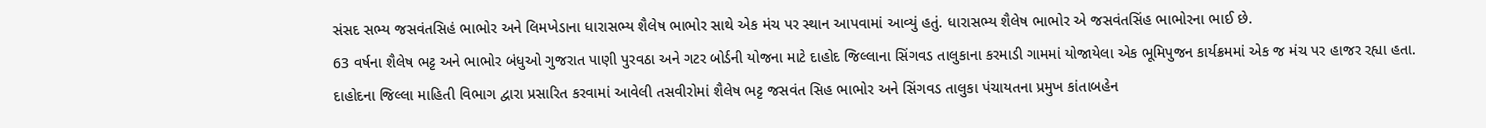સંસદ સભ્ય જસવંતસિહં ભાભોર અને લિમખેડાના ધારાસભ્ય શૈલેષ ભાભોર સાથે એક મંચ પર સ્થાન આપવામાં આવ્યું હતું. ધારાસભ્ય શૈલેષ ભાભોર એ જસવંતસિંહ ભાભોરના ભાઈ છે.
63 વર્ષના શૈલેષ ભટ્ટ અને ભાભોર બંધુઓ ગુજરાત પાણી પુરવઠા અને ગટર બોર્ડની યોજના માટે દાહોદ જિલ્લાના સિંગવડ તાલુકાના કરમાડી ગામમાં યોજાયેલા એક ભૂમિપુજન કાર્યક્રમમાં એક જ મંચ પર હાજર રહ્યા હતા.
દાહોદના જિલ્લા માહિતી વિભાગ દ્વારા પ્રસારિત કરવામાં આવેલી તસવીરોમાં શૈલેષ ભટ્ટ જસવંત સિહ ભાભોર અને સિંગવડ તાલુકા પંચાયતના પ્રમુખ કાંતાબહેન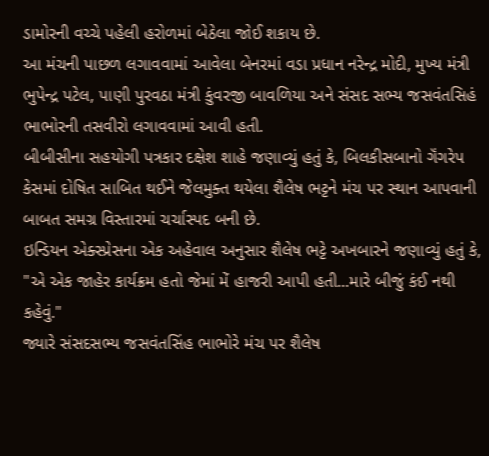ડામોરની વચ્ચે પહેલી હરોળમાં બેઠેલા જોઈ શકાય છે.
આ મંચની પાછળ લગાવવામાં આવેલા બેનરમાં વડા પ્રધાન નરેન્દ્ર મોદી, મુખ્ય મંત્રી ભુપેન્દ્ર પટેલ, પાણી પુરવઠા મંત્રી કુંવરજી બાવળિયા અને સંસદ સભ્ય જસવંતસિહં ભાભોરની તસવીરો લગાવવામાં આવી હતી.
બીબીસીના સહયોગી પત્રકાર દક્ષેશ શાહે જણાવ્યું હતું કે, બિલકીસબાનો ગૅંગરેપ કેસમાં દોષિત સાબિત થઈને જેલમુક્ત થયેલા શૈલેષ ભટ્ટને મંચ પર સ્થાન આપવાની બાબત સમગ્ર વિસ્તારમાં ચર્ચાસ્પદ બની છે.
ઇન્ડિયન એક્સ્પ્રેસના એક અહેવાલ અનુસાર શૈલેષ ભટ્ટે અખબારને જણાવ્યું હતું કે, "એ એક જાહેર કાર્યક્રમ હતો જેમાં મેં હાજરી આપી હતી...મારે બીજું કંઈ નથી કહેવું."
જ્યારે સંસદસભ્ય જસવંતસિંહ ભાભોરે મંચ પર શૈલેષ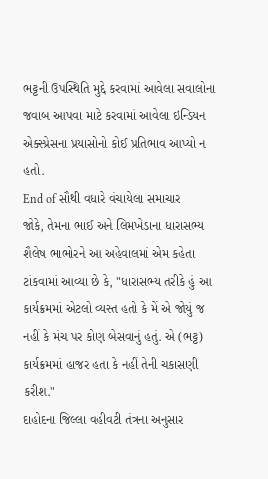ભટ્ટની ઉપસ્થિતિ મુદ્દે કરવામાં આવેલા સવાલોના જવાબ આપવા માટે કરવામાં આવેલા ઇન્ડિયન એક્સ્પ્રેસના પ્રયાસોનો કોઈ પ્રતિભાવ આપ્યો ન હતો.
End of સૌથી વધારે વંચાયેલા સમાચાર
જોકે, તેમના ભાઈ અને લિમખેડાના ધારાસભ્ય શૈલેષ ભાભોરને આ અહેવાલમાં એમ કહેતા ટાંકવામાં આવ્યા છે કે, "ધારાસભ્ય તરીકે હું આ કાર્યક્રમમાં એટલો વ્યસ્ત હતો કે મેં એ જોયું જ નહીં કે મંચ પર કોણ બેસવાનું હતું. એ (ભટ્ટ) કાર્યક્રમમાં હાજર હતા કે નહીં તેની ચકાસણી કરીશ."
દાહોદના જિલ્લા વહીવટી તંત્રના અનુસાર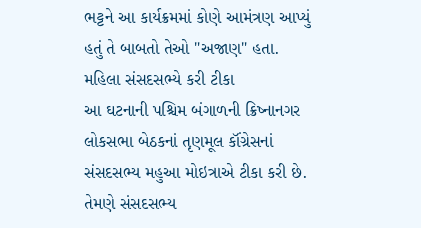ભટ્ટને આ કાર્યક્રમમાં કોણે આમંત્રણ આપ્યું હતું તે બાબતો તેઓ "અજાણ" હતા.
મહિલા સંસદસભ્યે કરી ટીકા
આ ઘટનાની પશ્ચિમ બંગાળની ક્રિષ્નાનગર લોકસભા બેઠકનાં તૃણમૂલ કૉંગ્રેસનાં સંસદસભ્ય મહુઆ મોઇત્રાએ ટીકા કરી છે.
તેમણે સંસદસભ્ય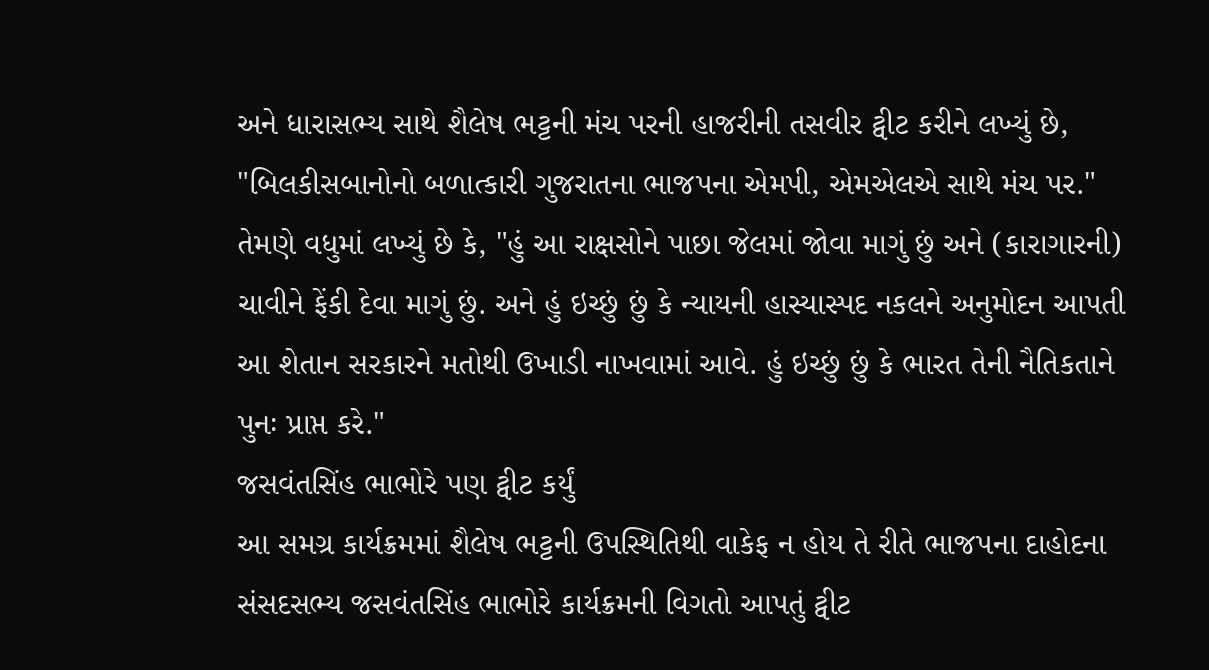અને ધારાસભ્ય સાથે શૈલેષ ભટ્ટની મંચ પરની હાજરીની તસવીર ટ્વીટ કરીને લખ્યું છે, "બિલકીસબાનોનો બળાત્કારી ગુજરાતના ભાજપના એમપી, એમએલએ સાથે મંચ પર."
તેમણે વધુમાં લખ્યું છે કે, "હું આ રાક્ષસોને પાછા જેલમાં જોવા માગું છું અને (કારાગારની) ચાવીને ફેંકી દેવા માગું છું. અને હું ઇચ્છું છું કે ન્યાયની હાસ્યાસ્પદ નકલને અનુમોદન આપતી આ શેતાન સરકારને મતોથી ઉખાડી નાખવામાં આવે. હું ઇચ્છું છું કે ભારત તેની નૈતિકતાને પુનઃ પ્રાપ્ત કરે."
જસવંતસિંહ ભાભોરે પણ ટ્વીટ કર્યું
આ સમગ્ર કાર્યક્રમમાં શૈલેષ ભટ્ટની ઉપસ્થિતિથી વાકેફ ન હોય તે રીતે ભાજપના દાહોદના સંસદસભ્ય જસવંતસિંહ ભાભોરે કાર્યક્રમની વિગતો આપતું ટ્વીટ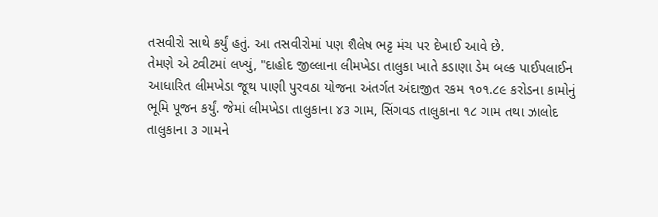તસવીરો સાથે કર્યું હતું. આ તસવીરોમાં પણ શૈલેષ ભટ્ટ મંચ પર દેખાઈ આવે છે.
તેમણે એ ટ્વીટમાં લખ્યું, "દાહોદ જીલ્લાના લીમખેડા તાલુકા ખાતે કડાણા ડેમ બલ્ક પાઈપલાઈન આધારિત લીમખેડા જૂથ પાણી પુરવઠા યોજના અંતર્ગત અંદાજીત રકમ ૧૦૧.૮૯ કરોડના કામોનું ભૂમિ પૂજન કર્યું. જેમાં લીમખેડા તાલુકાના ૪૩ ગામ, સિંગવડ તાલુકાના ૧૮ ગામ તથા ઝાલોદ તાલુકાના ૩ ગામને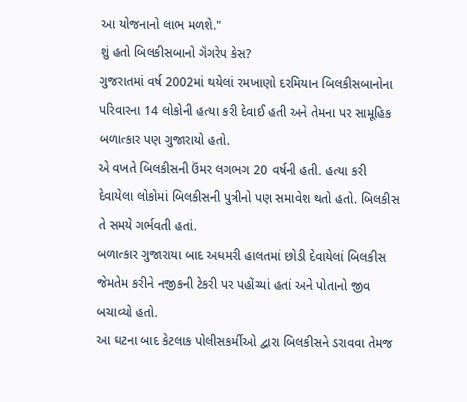આ યોજનાનો લાભ મળશે."
શું હતો બિલકીસબાનો ગૅંગરેપ કેસ?
ગુજરાતમાં વર્ષ 2002માં થયેલાં રમખાણો દરમિયાન બિલકીસબાનોના પરિવારના 14 લોકોની હત્યા કરી દેવાઈ હતી અને તેમના પર સામૂહિક બળાત્કાર પણ ગુજારાયો હતો.
એ વખતે બિલકીસની ઉંમર લગભગ 20 વર્ષની હતી. હત્યા કરી દેવાયેલા લોકોમાં બિલકીસની પુત્રીનો પણ સમાવેશ થતો હતો. બિલકીસ તે સમયે ગર્ભવતી હતાં.
બળાત્કાર ગુજારાયા બાદ અધમરી હાલતમાં છોડી દેવાયેલાં બિલકીસ જેમતેમ કરીને નજીકની ટેકરી પર પહોંચ્યાં હતાં અને પોતાનો જીવ બચાવ્યો હતો.
આ ઘટના બાદ કેટલાક પોલીસકર્મીઓ દ્વારા બિલકીસને ડરાવવા તેમજ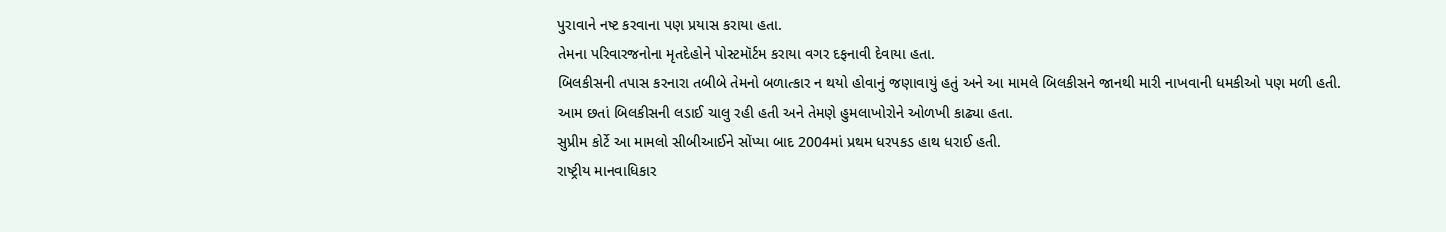પુરાવાને નષ્ટ કરવાના પણ પ્રયાસ કરાયા હતા.
તેમના પરિવારજનોના મૃતદેહોને પોસ્ટમૉર્ટમ કરાયા વગર દફનાવી દેવાયા હતા.
બિલકીસની તપાસ કરનારા તબીબે તેમનો બળાત્કાર ન થયો હોવાનું જણાવાયું હતું અને આ મામલે બિલકીસને જાનથી મારી નાખવાની ધમકીઓ પણ મળી હતી.
આમ છતાં બિલકીસની લડાઈ ચાલુ રહી હતી અને તેમણે હુમલાખોરોને ઓળખી કાઢ્યા હતા.
સુપ્રીમ કોર્ટે આ મામલો સીબીઆઈને સોંપ્યા બાદ 2004માં પ્રથમ ધરપકડ હાથ ધરાઈ હતી.
રાષ્ટ્રીય માનવાધિકાર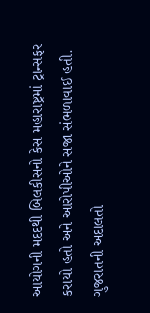આયોગની મદદથી બિલકીસનો કેસ મહારાષ્ટ્રમાં ટ્રાન્સફર કરાયો હતો અને આરોપીઓને સજા સંભળાવાઈ હતી.
ગુજરાતની અદાલતો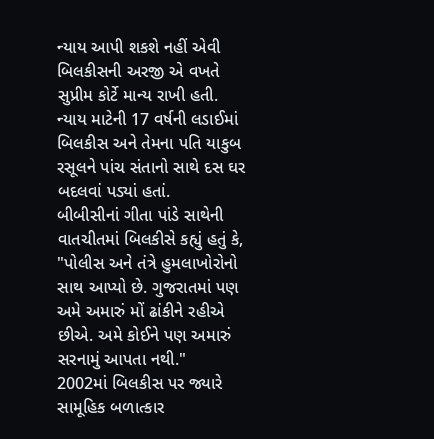ન્યાય આપી શકશે નહીં એવી બિલકીસની અરજી એ વખતે સુપ્રીમ કોર્ટે માન્ય રાખી હતી.
ન્યાય માટેની 17 વર્ષની લડાઈમાં બિલકીસ અને તેમના પતિ યાકુબ રસૂલને પાંચ સંતાનો સાથે દસ ઘર બદલવાં પડ્યાં હતાં.
બીબીસીનાં ગીતા પાંડે સાથેની વાતચીતમાં બિલકીસે કહ્યું હતું કે, "પોલીસ અને તંત્રે હુમલાખોરોનો સાથ આપ્યો છે. ગુજરાતમાં પણ અમે અમારું મોં ઢાંકીને રહીએ છીએ. અમે કોઈને પણ અમારું સરનામું આપતા નથી."
2002માં બિલકીસ પર જ્યારે સામૂહિક બળાત્કાર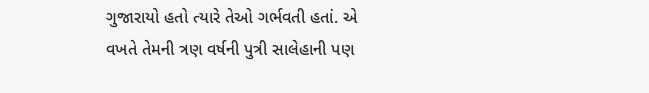ગુજારાયો હતો ત્યારે તેઓ ગર્ભવતી હતાં. એ વખતે તેમની ત્રણ વર્ષની પુત્રી સાલેહાની પણ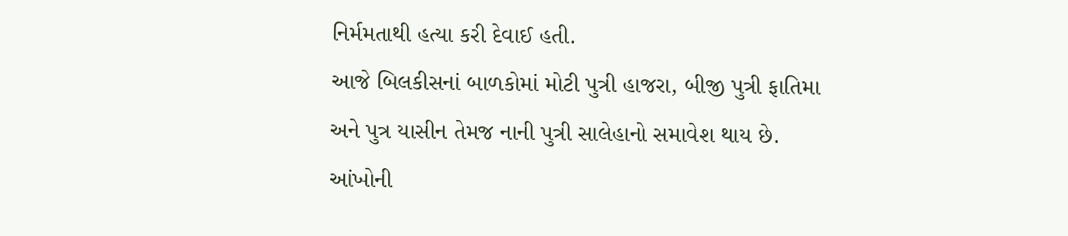નિર્મમતાથી હત્યા કરી દેવાઈ હતી.
આજે બિલકીસનાં બાળકોમાં મોટી પુત્રી હાજરા, બીજી પુત્રી ફાતિમા અને પુત્ર યાસીન તેમજ નાની પુત્રી સાલેહાનો સમાવેશ થાય છે.
આંખોની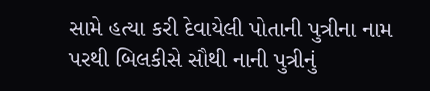સામે હત્યા કરી દેવાયેલી પોતાની પુત્રીના નામ પરથી બિલકીસે સૌથી નાની પુત્રીનું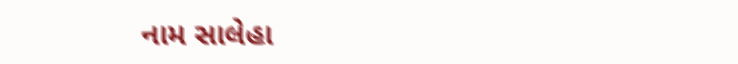નામ સાલેહા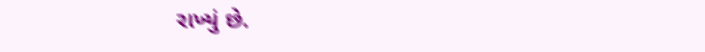રાખ્યું છે.